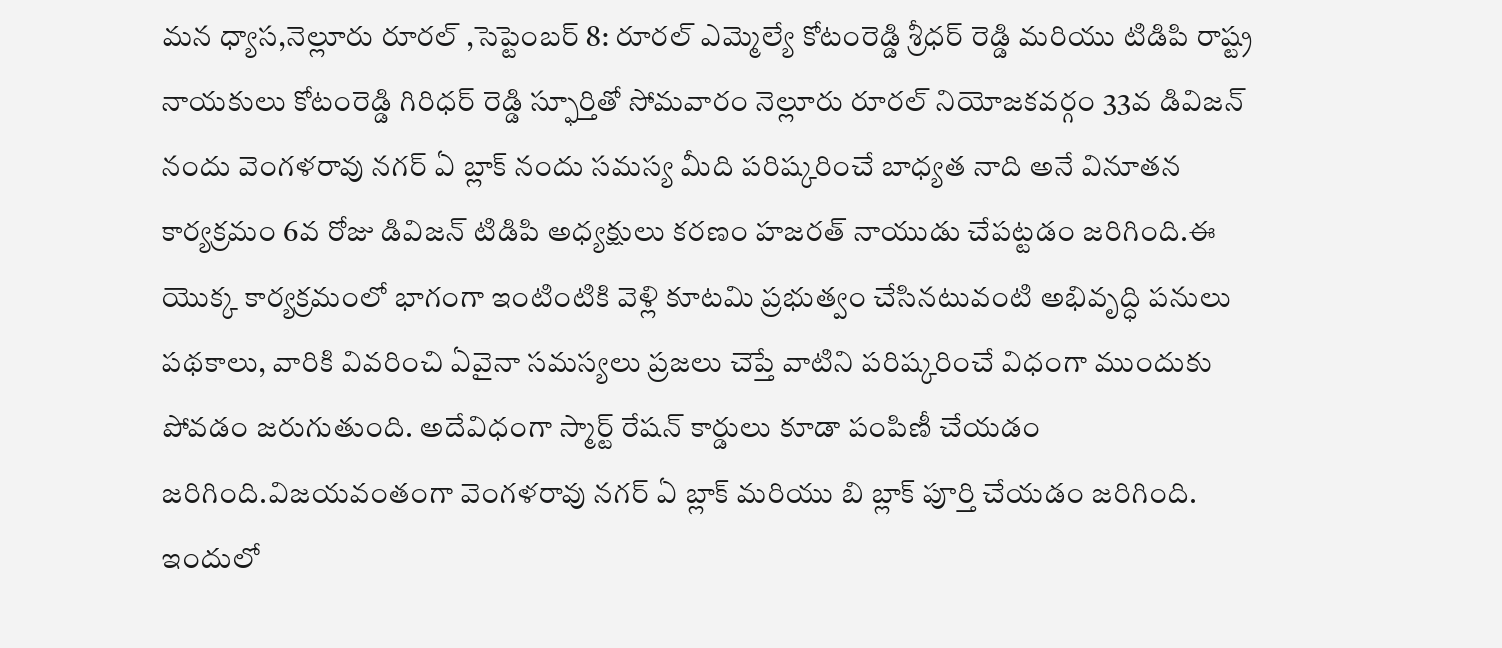మన ధ్యాస,నెల్లూరు రూరల్ ,సెప్టెంబర్ 8: రూరల్ ఎమ్మెల్యే కోటంరెడ్డి శ్రీధర్ రెడ్డి మరియు టిడిపి రాష్ట్ర నాయకులు కోటంరెడ్డి గిరిధర్ రెడ్డి స్ఫూర్తితో సోమవారం నెల్లూరు రూరల్ నియోజకవర్గం 33వ డివిజన్ నందు వెంగళరావు నగర్ ఏ బ్లాక్ నందు సమస్య మీది పరిష్కరించే బాధ్యత నాది అనే వినూతన కార్యక్రమం 6వ రోజు డివిజన్ టిడిపి అధ్యక్షులు కరణం హజరత్ నాయుడు చేపట్టడం జరిగింది.ఈ యొక్క కార్యక్రమంలో భాగంగా ఇంటింటికి వెళ్లి కూటమి ప్రభుత్వం చేసినటువంటి అభివృద్ధి పనులు పథకాలు, వారికి వివరించి ఏవైనా సమస్యలు ప్రజలు చెప్తే వాటిని పరిష్కరించే విధంగా ముందుకు పోవడం జరుగుతుంది. అదేవిధంగా స్మార్ట్ రేషన్ కార్డులు కూడా పంపిణీ చేయడం జరిగింది.విజయవంతంగా వెంగళరావు నగర్ ఏ బ్లాక్ మరియు బి బ్లాక్ పూర్తి చేయడం జరిగింది. ఇందులో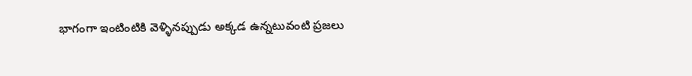భాగంగా ఇంటింటికి వెళ్ళినప్పుడు అక్కడ ఉన్నటువంటి ప్రజలు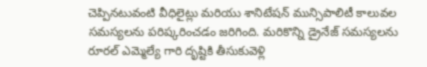చెప్పినటువంటి వీధిలైట్లు మరియు శానిటేషన్ మున్సిపాలిటీ కాలువల సమస్యలను పరిష్కరించడం జరిగింది. మరికొన్ని డ్రైనేజ్ సమస్యలను రూరల్ ఎమ్మెల్యే గారి దృష్టికి తీసుకువెళ్లి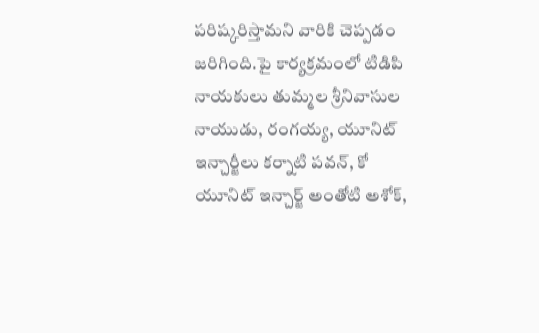పరిష్కరిస్తామని వారికి చెప్పడం జరిగింది.పై కార్యక్రమంలో టిడిపి నాయకులు తుమ్మల శ్రీనివాసుల నాయుడు, రంగయ్య, యూనిట్ ఇన్చార్జీలు కర్నాటి పవన్, కో యూనిట్ ఇన్చార్జ్ అంతోటి అశోక్,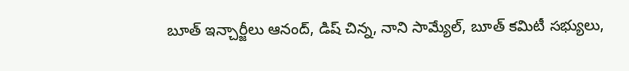బూత్ ఇన్చార్జీలు ఆనంద్, డిష్ చిన్న, నాని సామ్యేల్, బూత్ కమిటీ సభ్యులు,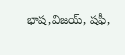భాష,విజయ్, షఫీ,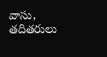వాసు, తదితరులు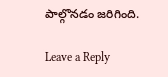పాల్గొనడం జరిగింది.

Leave a Reply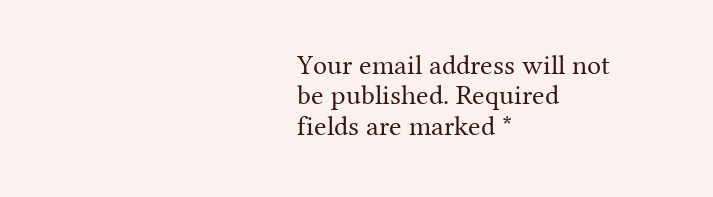Your email address will not be published. Required fields are marked *